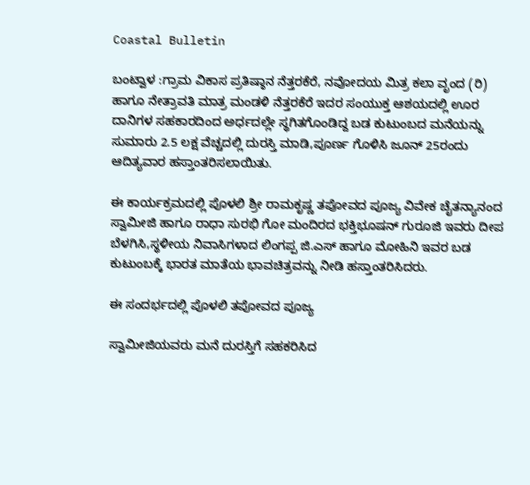Coastal Bulletin

ಬಂಟ್ವಾಳ :ಗ್ರಾಮ ವಿಕಾಸ ಪ್ರತಿಷ್ಠಾನ ನೆತ್ತರಕೆರೆ, ನವೋದಯ ಮಿತ್ರ ಕಲಾ ವೃಂದ (ರಿ) ಹಾಗೂ ನೇತ್ರಾವತಿ ಮಾತ್ರ ಮಂಡಳಿ ನೆತ್ತರಕೆರೆ ಇದರ ಸಂಯುಕ್ತ ಆಶಯದಲ್ಲಿ ಊರ ದಾನಿಗಳ ಸಹಕಾರದಿಂದ ಅರ್ಧದಲ್ಲೇ ಸ್ಥಗಿತಗೊಂಡಿದ್ದ ಬಡ ಕುಟುಂಬದ ಮನೆಯನ್ನು ಸುಮಾರು 2.5 ಲಕ್ಷ ವೆಚ್ಚದಲ್ಲಿ ದುರಸ್ತಿ ಮಾಡಿ,ಪೂರ್ಣ ಗೊಳಿಸಿ ಜೂನ್ 25ರಂದು ಆದಿತ್ಯವಾರ ಹಸ್ತಾಂತರಿಸಲಾಯಿತು.

ಈ ಕಾರ್ಯಕ್ರಮದಲ್ಲಿ ಪೊಳಲಿ ಶ್ರೀ ರಾಮಕೃಷ್ಣ ತಪೋವದ ಪೂಜ್ಯ ವಿವೇಕ ಚೈತನ್ಯಾನಂದ ಸ್ವಾಮೀಜಿ ಹಾಗೂ ರಾಧಾ ಸುರಭಿ ಗೋ ಮಂದಿರದ ಭಕ್ತಿಭೂಷನ್ ಗುರೂಜಿ ಇವರು ದೀಪ ಬೆಳಗಿಸಿ,ಸ್ಥಳೀಯ ನಿವಾಸಿಗಳಾದ ಲಿಂಗಪ್ಪ ಜಿ.ಎಸ್ ಹಾಗೂ ಮೋಹಿನಿ ಇವರ ಬಡ ಕುಟುಂಬಕ್ಕೆ ಭಾರತ ಮಾತೆಯ ಭಾವಚಿತ್ರವನ್ನು ನೀಡಿ ಹಸ್ತಾಂತರಿಸಿದರು.

ಈ ಸಂದರ್ಭದಲ್ಲಿ ಪೊಳಲಿ ತಪೋವದ ಪೂಜ್ಯ

ಸ್ವಾಮೀಜಿಯವರು ಮನೆ ದುರಸ್ತಿಗೆ ಸಹಕರಿಸಿದ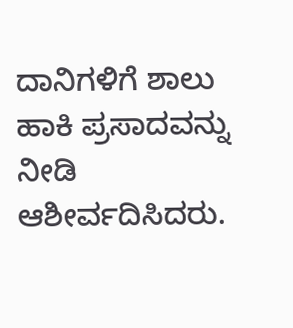ದಾನಿಗಳಿಗೆ ಶಾಲು ಹಾಕಿ ಪ್ರಸಾದವನ್ನು ನೀಡಿ ಆಶೀರ್ವದಿಸಿದರು.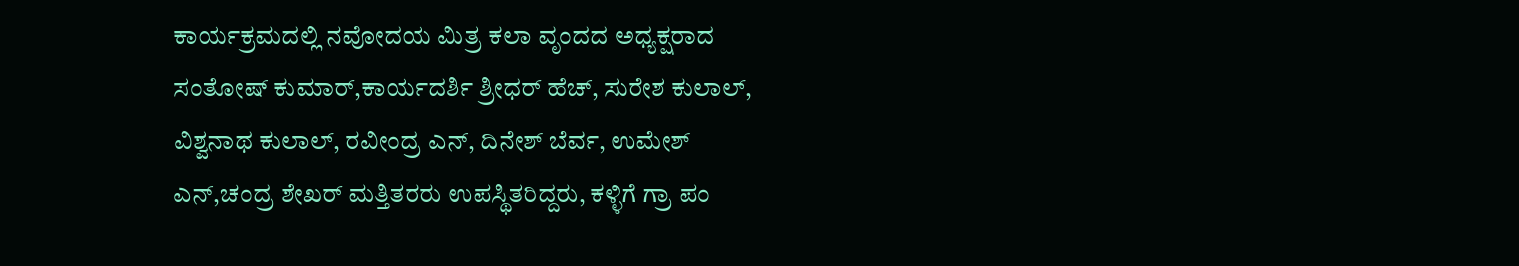ಕಾರ್ಯಕ್ರಮದಲ್ಲಿ ನವೋದಯ ಮಿತ್ರ ಕಲಾ ವೃಂದದ ಅಧ್ಯಕ್ಷರಾದ ಸಂತೋಷ್ ಕುಮಾರ್,ಕಾರ್ಯದರ್ಶಿ ಶ್ರೀಧರ್ ಹೆಚ್, ಸುರೇಶ ಕುಲಾಲ್, ವಿಶ್ವನಾಥ ಕುಲಾಲ್, ರವೀಂದ್ರ ಎನ್, ದಿನೇಶ್ ಬೆರ್ವ, ಉಮೇಶ್ ಎನ್,ಚಂದ್ರ ಶೇಖರ್ ಮತ್ತಿತರರು ಉಪಸ್ಥಿತರಿದ್ದರು, ಕಳ್ಳಿಗೆ ಗ್ರಾ ಪಂ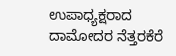ಉಪಾಧ್ಯಕ್ಷರಾದ ದಾಮೋದರ ನೆತ್ತರಕೆರೆ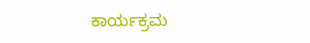ಕಾರ್ಯಕ್ರಮ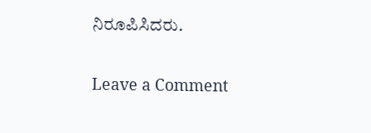ನಿರೂಪಿಸಿದರು.

Leave a Comment